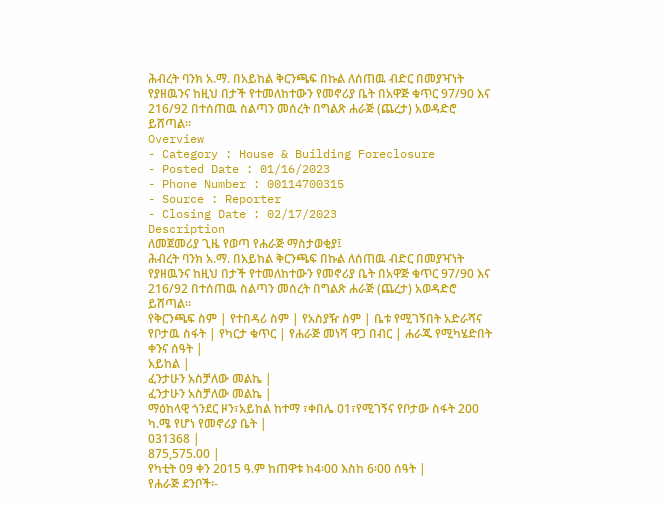ሕብረት ባንክ አ.ማ. በአይከል ቅርንጫፍ በኩል ለሰጠዉ ብድር በመያዣነት የያዘዉንና ከዚህ በታች የተመለከተውን የመኖሪያ ቤት በአዋጅ ቁጥር 97/90 እና 216/92 በተሰጠዉ ስልጣን መሰረት በግልጽ ሐራጅ (ጨረታ) አወዳድሮ ይሸጣል፡፡
Overview
- Category : House & Building Foreclosure
- Posted Date : 01/16/2023
- Phone Number : 00114700315
- Source : Reporter
- Closing Date : 02/17/2023
Description
ለመጀመሪያ ጊዜ የወጣ የሐራጅ ማስታወቂያ፤
ሕብረት ባንክ አ.ማ. በአይከል ቅርንጫፍ በኩል ለሰጠዉ ብድር በመያዣነት የያዘዉንና ከዚህ በታች የተመለከተውን የመኖሪያ ቤት በአዋጅ ቁጥር 97/90 እና 216/92 በተሰጠዉ ስልጣን መሰረት በግልጽ ሐራጅ (ጨረታ) አወዳድሮ ይሸጣል፡፡
የቅርንጫፍ ስም | የተበዳሪ ስም | የአስያዥ ስም | ቤቱ የሚገኝበት አድራሻና የቦታዉ ስፋት | የካርታ ቁጥር | የሐራጅ መነሻ ዋጋ በብር | ሐራጁ የሚካሄድበት ቀንና ሰዓት |
አይከል |
ፈንታሁን አስቻለው መልኬ |
ፈንታሁን አስቻለው መልኬ |
ማዕከላዊ ጎንደር ዞን፣አይከል ከተማ ፣ቀበሌ 01፣የሚገኝና የቦታው ስፋት 200 ካ.ሜ የሆነ የመኖሪያ ቤት |
031368 |
875,575.00 |
የካቲት 09 ቀን 2015 ዓ.ም ከጠዋቱ ከ4፡00 እስከ 6፡00 ሰዓት |
የሐራጅ ደንቦች፡-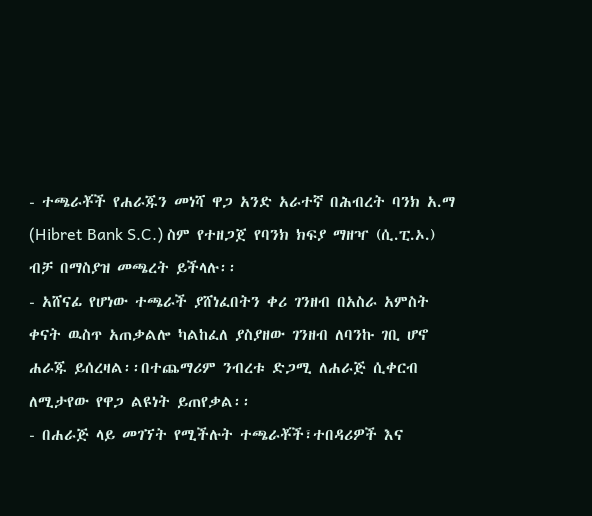- ተጫራቾች የሐራጁን መነሻ ዋጋ አንድ አራተኛ በሕብረት ባንክ አ.ማ (Hibret Bank S.C.) ስም የተዘጋጀ የባንክ ክፍያ ማዘዣ (ሲ.ፒ.ኦ.) ብቻ በማስያዝ መጫረት ይችላሉ፡፡
- አሸናፊ የሆነው ተጫራች ያሸነፈበትን ቀሪ ገንዘብ በአስራ አምስት ቀናት ዉስጥ አጠቃልሎ ካልከፈለ ያስያዘው ገንዘብ ለባንኩ ገቢ ሆኖ ሐራጁ ይሰረዛል፡፡በተጨማሪም ንብረቱ ድጋሚ ለሐራጅ ሲቀርብ ለሚታየው የዋጋ ልዩነት ይጠየቃል፡፡
- በሐራጅ ላይ መገኘት የሚችሉት ተጫራቾች፣ተበዳሪዎች እና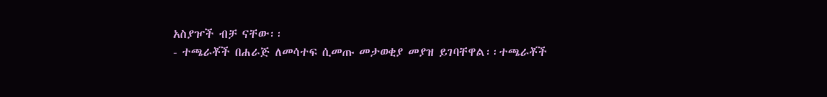አስያዦች ብቻ ናቸው፡፡
- ተጫራቾች በሐራጅ ለመሳተፍ ሲመጡ መታወቂያ መያዝ ይገባቸዋል፡፡ተጫራቾች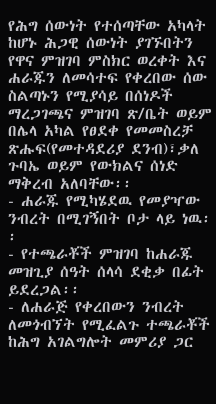የሕግ ሰውነት የተሰጣቸው አካላት ከሆኑ ሕጋዊ ሰውነት ያገኙበትን የዋና ምዝገባ ምስክር ወረቀት እና ሐራጁን ለመሳተፍ የቀረበው ሰው ስልጣኑን የሚያሳይ በሰነዶች ማረጋገጫና ምዝገባ ጽ/ቤት ወይም በሌላ አካል የፀደቀ የመመስረቻ ጽሑፍ(የመተዳደሪያ ደንብ)፣ቃለ ጉባኤ ወይም የውክልና ሰነድ ማቅረብ አለባቸው፡፡
- ሐራጁ የሚካሄደዉ የመያዣው ንብረት በሚገኝበት ቦታ ላይ ነዉ፡፡
- የተጫራቾች ምዝገባ ከሐራጁ መዝጊያ ሰዓት ሰላሳ ደቂቃ በፊት ይደረጋል፡፡
- ለሐራጅ የቀረበውን ንብረት ለመጎብኘት የሚፈልጉ ተጫራቾች ከሕግ አገልግሎት መምሪያ ጋር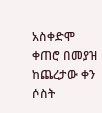አስቀድሞ ቀጠሮ በመያዝ ከጨረታው ቀን ሶስት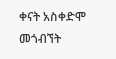ቀናት አስቀድሞ መጎብኘት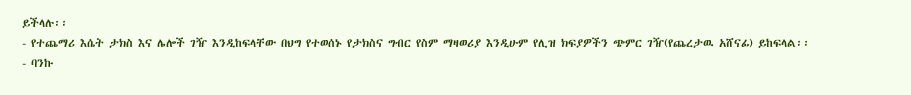ይችላሉ፡፡
- የተጨማሪ እሴት ታክስ እና ሌሎች ገዥ እንዲከፍላቸው በህግ የተወሰኑ የታክስና ግብር የስም ማዛወሪያ እንዲሁም የሊዝ ክፍያዎችን ጭምር ገዥ(የጨረታዉ አሸናፊ) ይከፍላል፡፡
- ባንኩ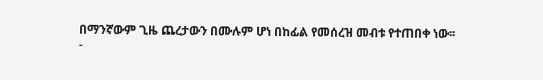በማንኛውም ጊዜ ጨረታውን በሙሉም ሆነ በከፊል የመሰረዝ መብቱ የተጠበቀ ነው፡፡
-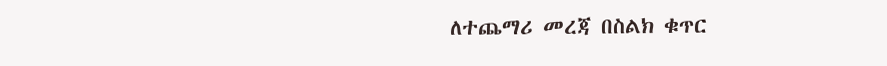ለተጨማሪ መረጃ በስልክ ቁጥር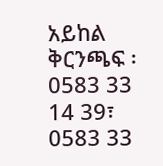አይከል ቅርንጫፍ ፡0583 33 14 39፣ 0583 33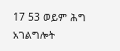17 53 ወይም ሕግ አገልግሎት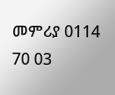መምሪያ 0114 70 03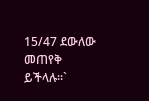15/47 ደውለው መጠየቅ ይችላሉ፡፡`